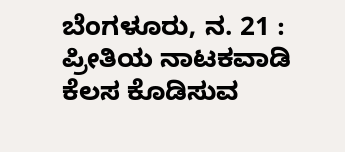ಬೆಂಗಳೂರು, ನ. 21 : ಪ್ರೀತಿಯ ನಾಟಕವಾಡಿ ಕೆಲಸ ಕೊಡಿಸುವ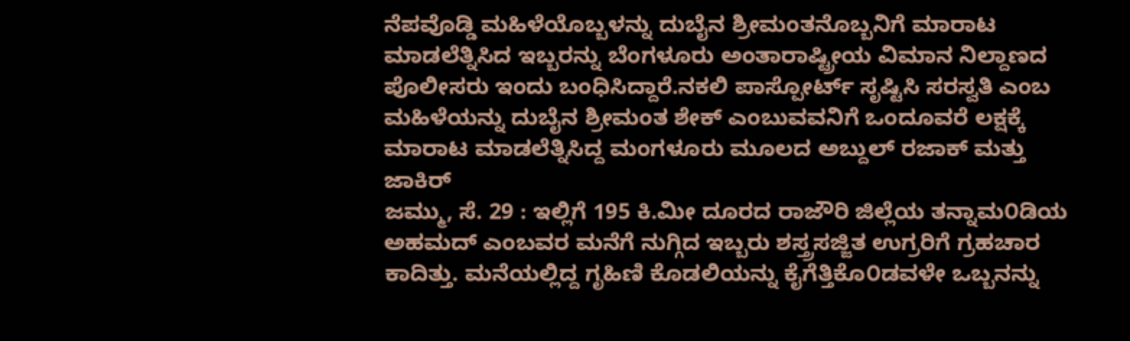ನೆಪವೊಡ್ಡಿ ಮಹಿಳೆಯೊಬ್ಬಳನ್ನು ದುಬೈನ ಶ್ರೀಮಂತನೊಬ್ಬನಿಗೆ ಮಾರಾಟ ಮಾಡಲೆತ್ನಿಸಿದ ಇಬ್ಬರನ್ನು ಬೆಂಗಳೂರು ಅಂತಾರಾಷ್ಟ್ರೀಯ ವಿಮಾನ ನಿಲ್ದಾಣದ ಪೊಲೀಸರು ಇಂದು ಬಂಧಿಸಿದ್ದಾರೆ.ನಕಲಿ ಪಾಸ್ಪೋರ್ಟ್ ಸೃಷ್ಟಿಸಿ ಸರಸ್ವತಿ ಎಂಬ ಮಹಿಳೆಯನ್ನು ದುಬೈನ ಶ್ರೀಮಂತ ಶೇಕ್ ಎಂಬುವವನಿಗೆ ಒಂದೂವರೆ ಲಕ್ಷಕ್ಕೆ ಮಾರಾಟ ಮಾಡಲೆತ್ನಿಸಿದ್ದ ಮಂಗಳೂರು ಮೂಲದ ಅಬ್ದುಲ್ ರಜಾಕ್ ಮತ್ತು ಜಾಕಿರ್
ಜಮ್ಮು, ಸೆ. 29 : ಇಲ್ಲಿಗೆ 195 ಕಿ.ಮೀ ದೂರದ ರಾಜೌರಿ ಜಿಲ್ಲೆಯ ತನ್ನಾಮ೦ಡಿಯ ಅಹಮದ್ ಎಂಬವರ ಮನೆಗೆ ನುಗ್ಗಿದ ಇಬ್ಬರು ಶಸ್ತ್ರಸಜ್ಜಿತ ಉಗ್ರರಿಗೆ ಗ್ರಹಚಾರ ಕಾದಿತ್ತು. ಮನೆಯಲ್ಲಿದ್ದ ಗೃಹಿಣಿ ಕೊಡಲಿಯನ್ನು ಕೈಗೆತ್ತಿಕೊ೦ಡವಳೇ ಒಬ್ಬನನ್ನು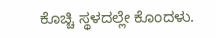ಕೊಚ್ಚಿ ಸ್ಥಳದಲ್ಲೇ ಕೊಂದಳು.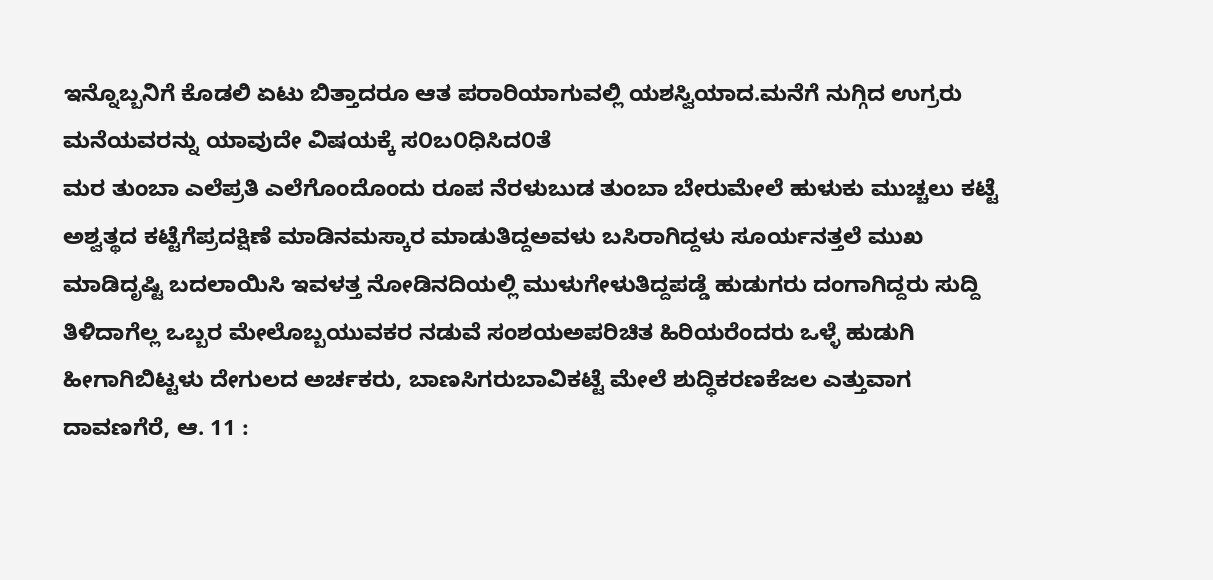ಇನ್ನೊಬ್ಬನಿಗೆ ಕೊಡಲಿ ಏಟು ಬಿತ್ತಾದರೂ ಆತ ಪರಾರಿಯಾಗುವಲ್ಲಿ ಯಶಸ್ವಿಯಾದ.ಮನೆಗೆ ನುಗ್ಗಿದ ಉಗ್ರರು ಮನೆಯವರನ್ನು ಯಾವುದೇ ವಿಷಯಕ್ಕೆ ಸ೦ಬ೦ಧಿಸಿದ೦ತೆ
ಮರ ತುಂಬಾ ಎಲೆಪ್ರತಿ ಎಲೆಗೊಂದೊಂದು ರೂಪ ನೆರಳುಬುಡ ತುಂಬಾ ಬೇರುಮೇಲೆ ಹುಳುಕು ಮುಚ್ಚಲು ಕಟ್ಟೆ ಅಶ್ವತ್ಥದ ಕಟ್ಟೆಗೆಪ್ರದಕ್ಷಿಣೆ ಮಾಡಿನಮಸ್ಕಾರ ಮಾಡುತಿದ್ದಅವಳು ಬಸಿರಾಗಿದ್ದಳು ಸೂರ್ಯನತ್ತಲೆ ಮುಖ ಮಾಡಿದೃಷ್ಟಿ ಬದಲಾಯಿಸಿ ಇವಳತ್ತ ನೋಡಿನದಿಯಲ್ಲಿ ಮುಳುಗೇಳುತಿದ್ದಪಡ್ಡೆ ಹುಡುಗರು ದಂಗಾಗಿದ್ದರು ಸುದ್ದಿ ತಿಳಿದಾಗೆಲ್ಲ ಒಬ್ಬರ ಮೇಲೊಬ್ಬಯುವಕರ ನಡುವೆ ಸಂಶಯಅಪರಿಚಿತ ಹಿರಿಯರೆಂದರು ಒಳ್ಳೆ ಹುಡುಗಿ ಹೀಗಾಗಿಬಿಟ್ಟಳು ದೇಗುಲದ ಅರ್ಚಕರು, ಬಾಣಸಿಗರುಬಾವಿಕಟ್ಟೆ ಮೇಲೆ ಶುದ್ಧಿಕರಣಕೆಜಲ ಎತ್ತುವಾಗ
ದಾವಣಗೆರೆ, ಆ. 11 :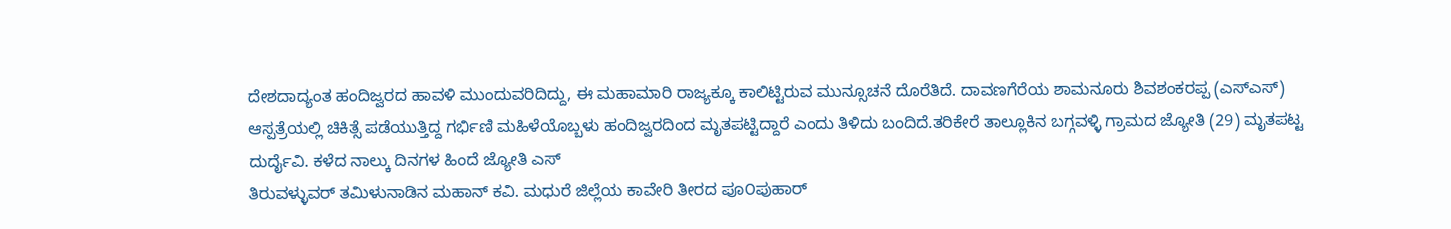ದೇಶದಾದ್ಯಂತ ಹಂದಿಜ್ವರದ ಹಾವಳಿ ಮುಂದುವರಿದಿದ್ದು, ಈ ಮಹಾಮಾರಿ ರಾಜ್ಯಕ್ಕೂ ಕಾಲಿಟ್ಟಿರುವ ಮುನ್ಸೂಚನೆ ದೊರೆತಿದೆ. ದಾವಣಗೆರೆಯ ಶಾಮನೂರು ಶಿವಶಂಕರಪ್ಪ (ಎಸ್ಎಸ್) ಆಸ್ಪತ್ರೆಯಲ್ಲಿ ಚಿಕಿತ್ಸೆ ಪಡೆಯುತ್ತಿದ್ದ ಗರ್ಭಿಣಿ ಮಹಿಳೆಯೊಬ್ಬಳು ಹಂದಿಜ್ವರದಿಂದ ಮೃತಪಟ್ಟಿದ್ದಾರೆ ಎಂದು ತಿಳಿದು ಬಂದಿದೆ.ತರಿಕೇರೆ ತಾಲ್ಲೂಕಿನ ಬಗ್ಗವಳ್ಳಿ ಗ್ರಾಮದ ಜ್ಯೋತಿ (29) ಮೃತಪಟ್ಟ ದುರ್ದೈವಿ. ಕಳೆದ ನಾಲ್ಕು ದಿನಗಳ ಹಿಂದೆ ಜ್ಯೋತಿ ಎಸ್
ತಿರುವಳ್ಳುವರ್ ತಮಿಳುನಾಡಿನ ಮಹಾನ್ ಕವಿ. ಮಧುರೆ ಜಿಲ್ಲೆಯ ಕಾವೇರಿ ತೀರದ ಪೂ೦ಪುಹಾರ್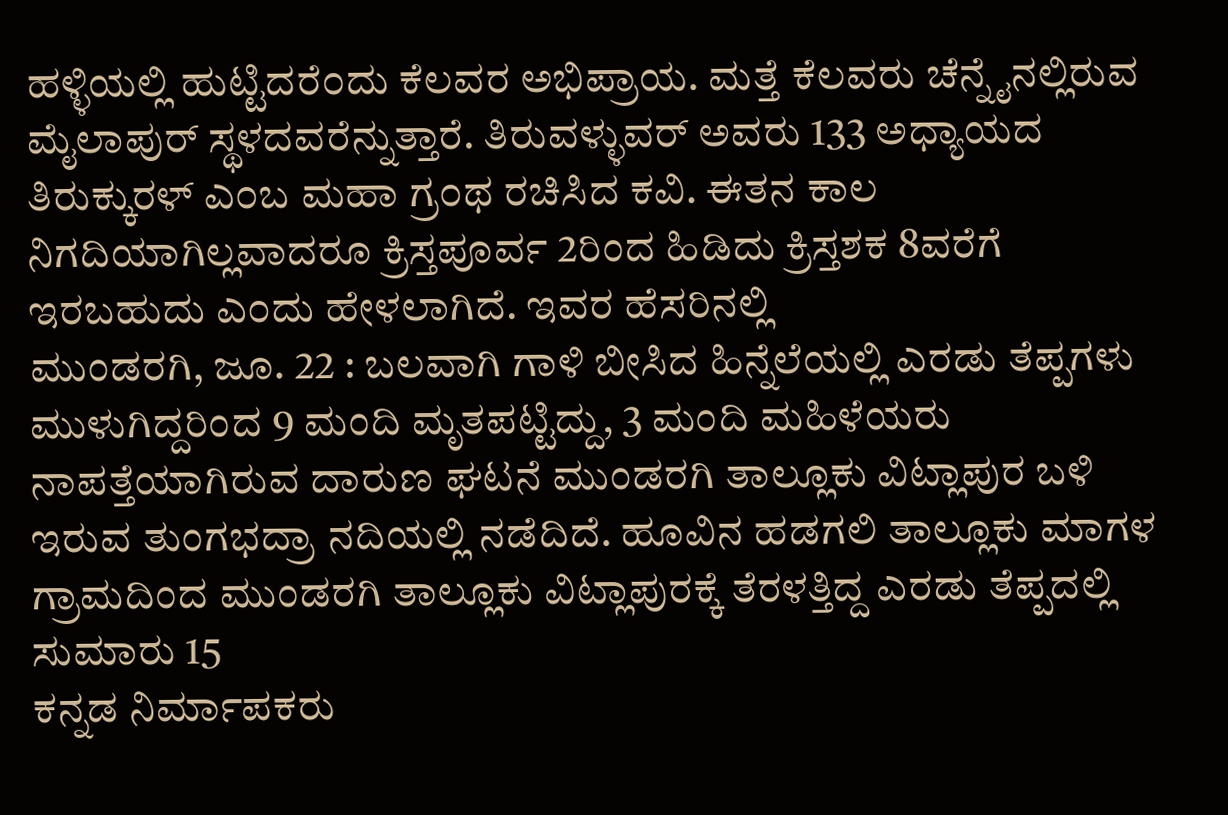ಹಳ್ಳಿಯಲ್ಲಿ ಹುಟ್ಟಿದರೆ೦ದು ಕೆಲವರ ಅಭಿಪ್ರಾಯ. ಮತ್ತೆ ಕೆಲವರು ಚೆನ್ನೈನಲ್ಲಿರುವ ಮೈಲಾಪುರ್ ಸ್ಥಳದವರೆನ್ನುತ್ತಾರೆ. ತಿರುವಳ್ಳುವರ್ ಅವರು 133 ಅಧ್ಯಾಯದ ತಿರುಕ್ಕುರಳ್ ಎ೦ಬ ಮಹಾ ಗ್ರ೦ಥ ರಚಿಸಿದ ಕವಿ. ಈತನ ಕಾಲ ನಿಗದಿಯಾಗಿಲ್ಲವಾದರೂ ಕ್ರಿಸ್ತಪೂರ್ವ 2ರಿಂದ ಹಿಡಿದು ಕ್ರಿಸ್ತಶಕ 8ವರೆಗೆ ಇರಬಹುದು ಎ೦ದು ಹೇಳಲಾಗಿದೆ. ಇವರ ಹೆಸರಿನಲ್ಲಿ
ಮುಂಡರಗಿ, ಜೂ. 22 : ಬಲವಾಗಿ ಗಾಳಿ ಬೀಸಿದ ಹಿನ್ನೆಲೆಯಲ್ಲಿ ಎರಡು ತೆಪ್ಪಗಳು ಮುಳುಗಿದ್ದರಿಂದ 9 ಮಂದಿ ಮೃತಪಟ್ಟಿದ್ದು, 3 ಮಂದಿ ಮಹಿಳೆಯರು ನಾಪತ್ತೆಯಾಗಿರುವ ದಾರುಣ ಘಟನೆ ಮುಂಡರಗಿ ತಾಲ್ಲೂಕು ವಿಟ್ಲಾಪುರ ಬಳಿ ಇರುವ ತುಂಗಭದ್ರಾ ನದಿಯಲ್ಲಿ ನಡೆದಿದೆ. ಹೂವಿನ ಹಡಗಲಿ ತಾಲ್ಲೂಕು ಮಾಗಳ ಗ್ರಾಮದಿಂದ ಮುಂಡರಗಿ ತಾಲ್ಲೂಕು ವಿಟ್ಲಾಪುರಕ್ಕೆ ತೆರಳತ್ತಿದ್ದ ಎರಡು ತೆಪ್ಪದಲ್ಲಿ ಸುಮಾರು 15
ಕನ್ನಡ ನಿರ್ಮಾಪಕರು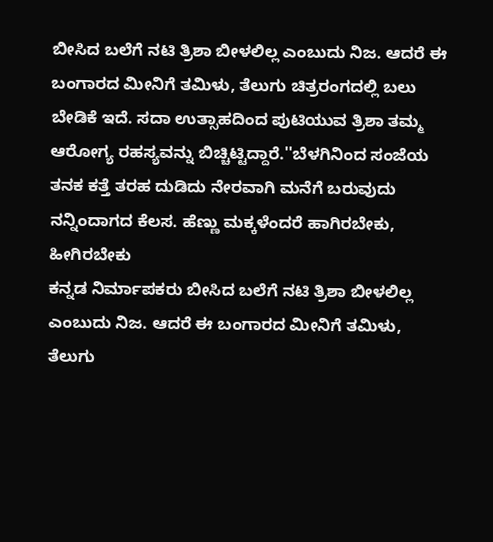ಬೀಸಿದ ಬಲೆಗೆ ನಟಿ ತ್ರಿಶಾ ಬೀಳಲಿಲ್ಲ ಎಂಬುದು ನಿಜ. ಆದರೆ ಈ ಬಂಗಾರದ ಮೀನಿಗೆ ತಮಿಳು, ತೆಲುಗು ಚಿತ್ರರಂಗದಲ್ಲಿ ಬಲು ಬೇಡಿಕೆ ಇದೆ. ಸದಾ ಉತ್ಸಾಹದಿಂದ ಪುಟಿಯುವ ತ್ರಿಶಾ ತಮ್ಮ ಆರೋಗ್ಯ ರಹಸ್ಯವನ್ನು ಬಿಚ್ಚಿಟ್ಟಿದ್ದಾರೆ.''ಬೆಳಗಿನಿಂದ ಸಂಜೆಯ ತನಕ ಕತ್ತೆ ತರಹ ದುಡಿದು ನೇರವಾಗಿ ಮನೆಗೆ ಬರುವುದು ನನ್ನಿಂದಾಗದ ಕೆಲಸ. ಹೆಣ್ಣು ಮಕ್ಕಳೆಂದರೆ ಹಾಗಿರಬೇಕು, ಹೀಗಿರಬೇಕು
ಕನ್ನಡ ನಿರ್ಮಾಪಕರು ಬೀಸಿದ ಬಲೆಗೆ ನಟಿ ತ್ರಿಶಾ ಬೀಳಲಿಲ್ಲ ಎಂಬುದು ನಿಜ. ಆದರೆ ಈ ಬಂಗಾರದ ಮೀನಿಗೆ ತಮಿಳು, ತೆಲುಗು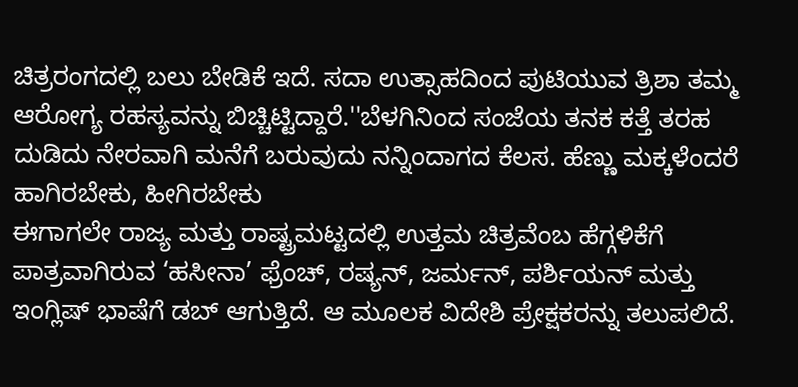ಚಿತ್ರರಂಗದಲ್ಲಿ ಬಲು ಬೇಡಿಕೆ ಇದೆ. ಸದಾ ಉತ್ಸಾಹದಿಂದ ಪುಟಿಯುವ ತ್ರಿಶಾ ತಮ್ಮ ಆರೋಗ್ಯ ರಹಸ್ಯವನ್ನು ಬಿಚ್ಚಿಟ್ಟಿದ್ದಾರೆ.''ಬೆಳಗಿನಿಂದ ಸಂಜೆಯ ತನಕ ಕತ್ತೆ ತರಹ ದುಡಿದು ನೇರವಾಗಿ ಮನೆಗೆ ಬರುವುದು ನನ್ನಿಂದಾಗದ ಕೆಲಸ. ಹೆಣ್ಣು ಮಕ್ಕಳೆಂದರೆ ಹಾಗಿರಬೇಕು, ಹೀಗಿರಬೇಕು
ಈಗಾಗಲೇ ರಾಜ್ಯ ಮತ್ತು ರಾಷ್ಟ್ರಮಟ್ಟದಲ್ಲಿ ಉತ್ತಮ ಚಿತ್ರವೆಂಬ ಹೆಗ್ಗಳಿಕೆಗೆ ಪಾತ್ರವಾಗಿರುವ ‘ಹಸೀನಾ’ ಫ್ರೆಂಚ್, ರಷ್ಯನ್, ಜರ್ಮನ್, ಪರ್ಶಿಯನ್ ಮತ್ತು ಇಂಗ್ಲಿಷ್ ಭಾಷೆಗೆ ಡಬ್ ಆಗುತ್ತಿದೆ. ಆ ಮೂಲಕ ವಿದೇಶಿ ಪ್ರೇಕ್ಷಕರನ್ನು ತಲುಪಲಿದೆ.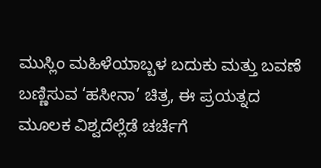ಮುಸ್ಲಿಂ ಮಹಿಳೆಯಾಬ್ಬಳ ಬದುಕು ಮತ್ತು ಬವಣೆ ಬಣ್ಣಿಸುವ ‘ಹಸೀನಾ’ ಚಿತ್ರ, ಈ ಪ್ರಯತ್ನದ ಮೂಲಕ ವಿಶ್ವದೆಲ್ಲೆಡೆ ಚರ್ಚೆಗೆ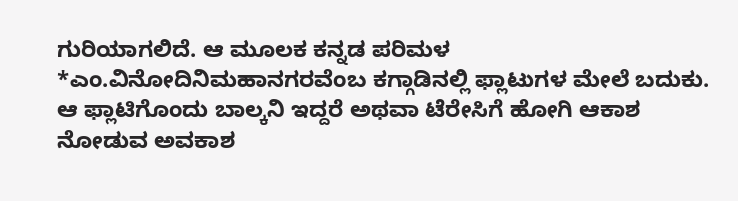ಗುರಿಯಾಗಲಿದೆ. ಆ ಮೂಲಕ ಕನ್ನಡ ಪರಿಮಳ
*ಎಂ.ವಿನೋದಿನಿಮಹಾನಗರವೆಂಬ ಕಗ್ಗಾಡಿನಲ್ಲಿ ಫ್ಲಾಟುಗಳ ಮೇಲೆ ಬದುಕು. ಆ ಫ್ಲಾಟಿಗೊಂದು ಬಾಲ್ಕನಿ ಇದ್ದರೆ ಅಥವಾ ಟೆರೇಸಿಗೆ ಹೋಗಿ ಆಕಾಶ ನೋಡುವ ಅವಕಾಶ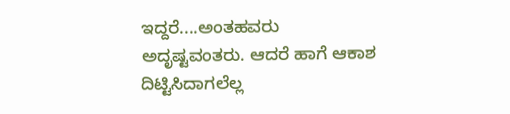ಇದ್ದರೆ....ಅಂತಹವರು ಅದೃಷ್ಟವಂತರು. ಆದರೆ ಹಾಗೆ ಆಕಾಶ ದಿಟ್ಟಿಸಿದಾಗಲೆಲ್ಲ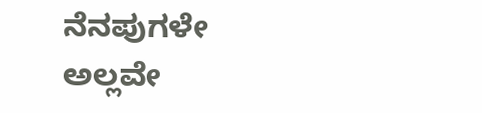ನೆನಪುಗಳೇ ಅಲ್ಲವೇ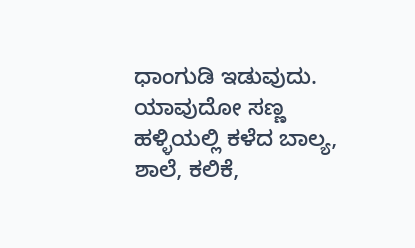ಧಾಂಗುಡಿ ಇಡುವುದು. ಯಾವುದೋ ಸಣ್ಣ ಹಳ್ಳಿಯಲ್ಲಿ ಕಳೆದ ಬಾಲ್ಯ, ಶಾಲೆ, ಕಲಿಕೆ,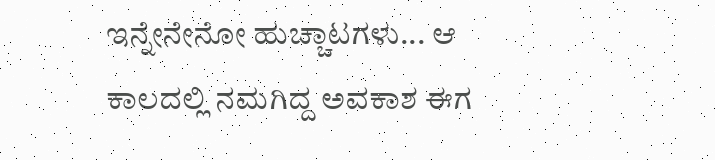ಇನ್ನೇನೇನೋ ಹುಚ್ಚಾಟಗಳು... ಆ ಕಾಲದಲ್ಲಿ ನಮಗಿದ್ದ ಅವಕಾಶ ಈಗ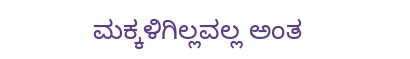ಮಕ್ಕಳಿಗಿಲ್ಲವಲ್ಲ ಅಂತ